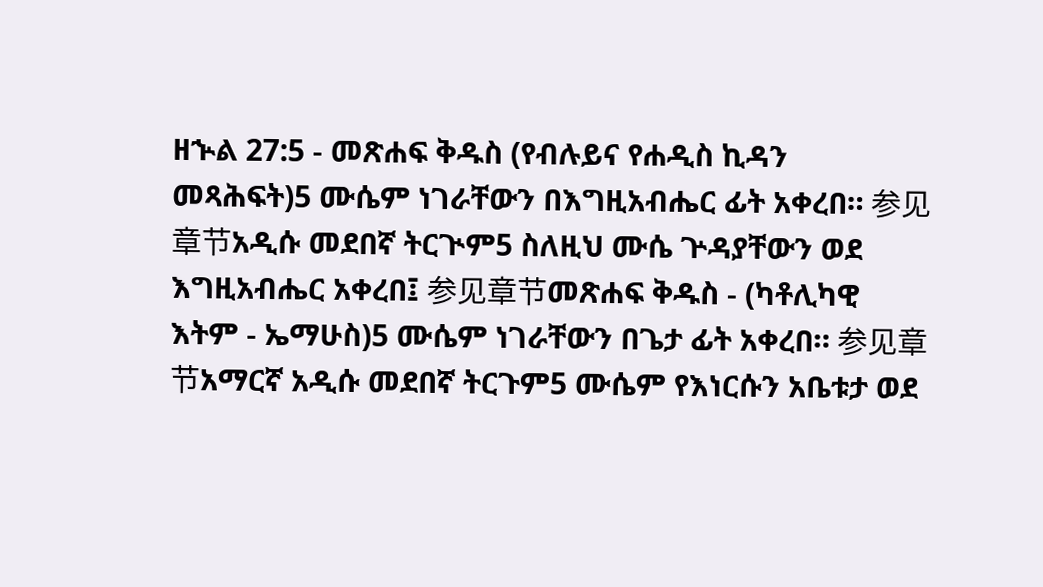ዘኍል 27:5 - መጽሐፍ ቅዱስ (የብሉይና የሐዲስ ኪዳን መጻሕፍት)5 ሙሴም ነገራቸውን በእግዚአብሔር ፊት አቀረበ። 参见章节አዲሱ መደበኛ ትርጒም5 ስለዚህ ሙሴ ጕዳያቸውን ወደ እግዚአብሔር አቀረበ፤ 参见章节መጽሐፍ ቅዱስ - (ካቶሊካዊ እትም - ኤማሁስ)5 ሙሴም ነገራቸውን በጌታ ፊት አቀረበ። 参见章节አማርኛ አዲሱ መደበኛ ትርጉም5 ሙሴም የእነርሱን አቤቱታ ወደ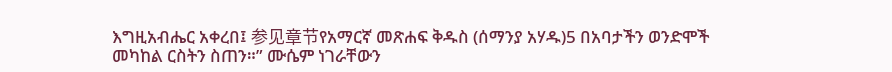እግዚአብሔር አቀረበ፤ 参见章节የአማርኛ መጽሐፍ ቅዱስ (ሰማንያ አሃዱ)5 በአባታችን ወንድሞች መካከል ርስትን ስጠን።” ሙሴም ነገራቸውን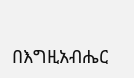በእግዚአብሔር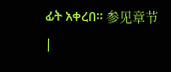ፊት አቀረበ። 参见章节 |